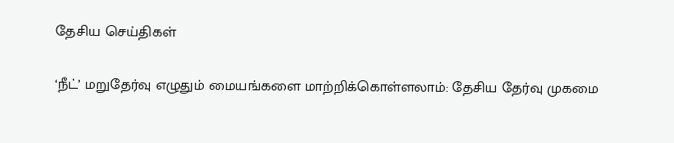தேசிய செய்திகள்

‘நீட்’ மறுதேர்வு எழுதும் மையங்களை மாற்றிக்கொள்ளலாம்: தேசிய தேர்வு முகமை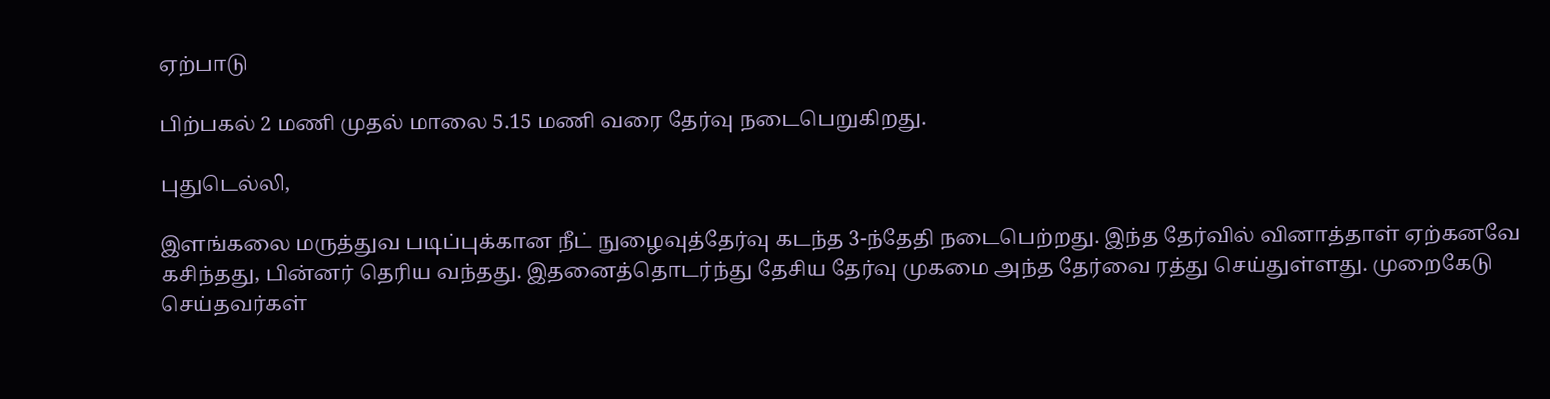ஏற்பாடு

பிற்பகல் 2 மணி முதல் மாலை 5.15 மணி வரை தேர்வு நடைபெறுகிறது.

புதுடெல்லி,

இளங்கலை மருத்துவ படிப்புக்கான நீட் நுழைவுத்தேர்வு கடந்த 3-ந்தேதி நடைபெற்றது. இந்த தேர்வில் வினாத்தாள் ஏற்கனவே கசிந்தது, பின்னர் தெரிய வந்தது. இதனைத்தொடர்ந்து தேசிய தேர்வு முகமை அந்த தேர்வை ரத்து செய்துள்ளது. முறைகேடு செய்தவர்கள்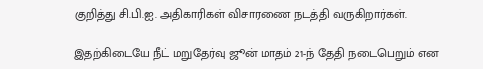குறித்து சி.பி.ஐ. அதிகாரிகள் விசாரணை நடத்தி வருகிறார்கள்.

இதற்கிடையே நீட் மறுதேர்வு ஜூன் மாதம் 21-ந் தேதி நடைபெறும் என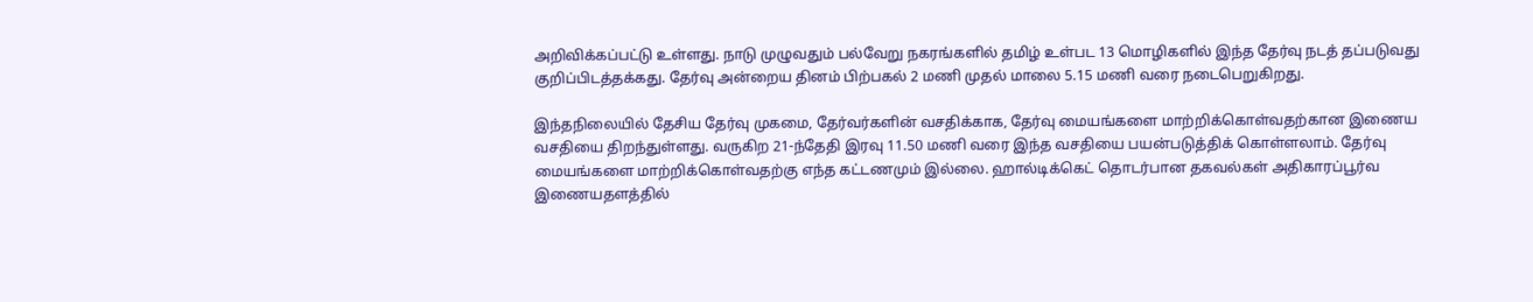அறிவிக்கப்பட்டு உள்ளது. நாடு முழுவதும் பல்வேறு நகரங்களில் தமிழ் உள்பட 13 மொழிகளில் இந்த தேர்வு நடத் தப்படுவது குறிப்பிடத்தக்கது. தேர்வு அன்றைய தினம் பிற்பகல் 2 மணி முதல் மாலை 5.15 மணி வரை நடைபெறுகிறது.

இந்தநிலையில் தேசிய தேர்வு முகமை, தேர்வர்களின் வசதிக்காக, தேர்வு மையங்களை மாற்றிக்கொள்வதற்கான இணைய வசதியை திறந்துள்ளது. வருகிற 21-ந்தேதி இரவு 11.50 மணி வரை இந்த வசதியை பயன்படுத்திக் கொள்ளலாம். தேர்வு மையங்களை மாற்றிக்கொள்வதற்கு எந்த கட்டணமும் இல்லை. ஹால்டிக்கெட் தொடர்பான தகவல்கள் அதிகாரப்பூர்வ இணையதளத்தில்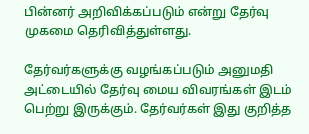பின்னர் அறிவிக்கப்படும் என்று தேர்வு முகமை தெரிவித்துள்ளது.

தேர்வர்களுக்கு வழங்கப்படும் அனுமதி அட்டையில் தேர்வு மைய விவரங்கள் இடம் பெற்று இருக்கும். தேர்வர்கள் இது குறித்த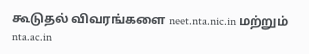கூடுதல் விவரங்களை neet.nta.nic.in மற்றும் nta.ac.in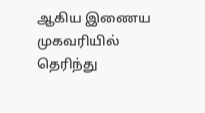ஆகிய இணைய முகவரியில் தெரிந்து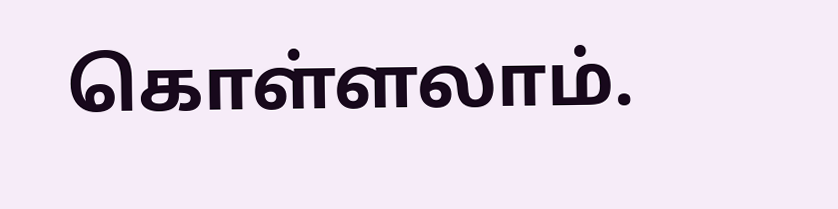கொள்ளலாம்.